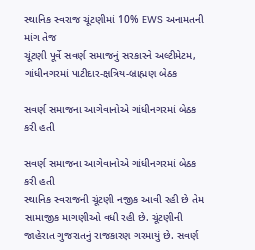સ્થાનિક સ્વરાજ ચૂંટણીમાં 10% EWS અનામતની માંગ તેજ
ચૂંટણી પૂર્વે સવર્ણ સમાજનું સરકારને અલ્ટીમેટમ, ગાંધીનગરમાં પાટીદાર-ક્ષત્રિય-બ્રાહ્મણ બેઠક

સવર્ણ સમાજના આગેવાનોએ ગાંધીનગરમાં બેઠક કરી હતી

સવર્ણ સમાજના આગેવાનોએ ગાંધીનગરમાં બેઠક કરી હતી
સ્થાનિક સ્વરાજની ચૂંટણી નજીક આવી રહી છે તેમ સામાજીક માગણીઓ વધી રહી છે. ચૂંટણીની જાહેરાત ગુજરાતનું રાજકારણ ગરમાયું છે. સવર્ણ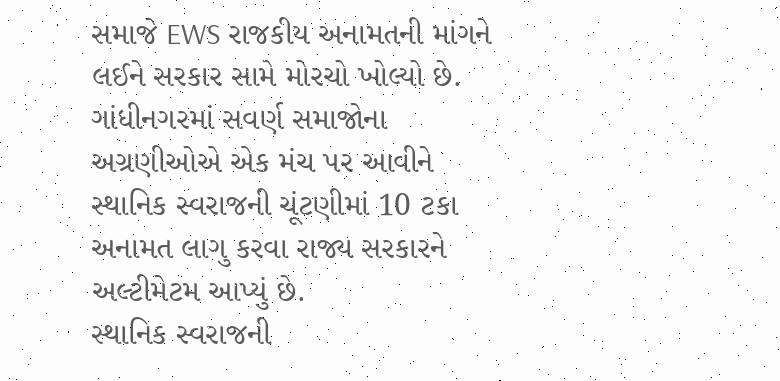સમાજે EWS રાજકીય અનામતની માંગને લઈને સરકાર સામે મોરચો ખોલ્યો છે. ગાંધીનગરમાં સવર્ણ સમાજોના અગ્રણીઓએ એક મંચ પર આવીને સ્થાનિક સ્વરાજની ચૂંટણીમાં 10 ટકા અનામત લાગુ કરવા રાજ્ય સરકારને અલ્ટીમેટમ આપ્યું છે.
સ્થાનિક સ્વરાજની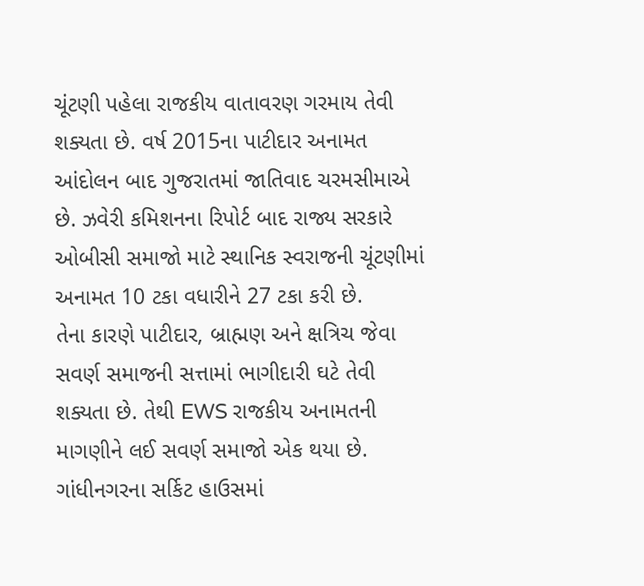ચૂંટણી પહેલા રાજકીય વાતાવરણ ગરમાય તેવી શક્યતા છે. વર્ષ 2015ના પાટીદાર અનામત આંદોલન બાદ ગુજરાતમાં જાતિવાદ ચરમસીમાએ છે. ઝવેરી કમિશનના રિપોર્ટ બાદ રાજ્ય સરકારે ઓબીસી સમાજો માટે સ્થાનિક સ્વરાજની ચૂંટણીમાં અનામત 10 ટકા વધારીને 27 ટકા કરી છે.
તેના કારણે પાટીદાર, બ્રાહ્મણ અને ક્ષત્રિચ જેવા સવર્ણ સમાજની સત્તામાં ભાગીદારી ઘટે તેવી શક્યતા છે. તેથી EWS રાજકીય અનામતની માગણીને લઈ સવર્ણ સમાજો એક થયા છે. ગાંધીનગરના સર્કિટ હાઉસમાં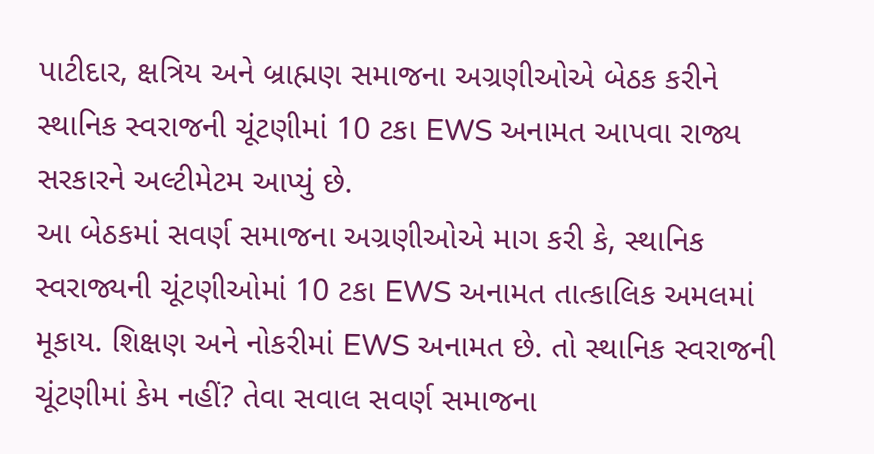પાટીદાર, ક્ષત્રિય અને બ્રાહ્મણ સમાજના અગ્રણીઓએ બેઠક કરીને સ્થાનિક સ્વરાજની ચૂંટણીમાં 10 ટકા EWS અનામત આપવા રાજ્ય સરકારને અલ્ટીમેટમ આપ્યું છે.
આ બેઠકમાં સવર્ણ સમાજના અગ્રણીઓએ માગ કરી કે, સ્થાનિક સ્વરાજ્યની ચૂંટણીઓમાં 10 ટકા EWS અનામત તાત્કાલિક અમલમાં મૂકાય. શિક્ષણ અને નોકરીમાં EWS અનામત છે. તો સ્થાનિક સ્વરાજની ચૂંટણીમાં કેમ નહીં? તેવા સવાલ સવર્ણ સમાજના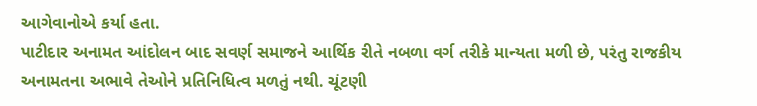આગેવાનોએ કર્યા હતા.
પાટીદાર અનામત આંદોલન બાદ સવર્ણ સમાજને આર્થિક રીતે નબળા વર્ગ તરીકે માન્યતા મળી છે, પરંતુ રાજકીય અનામતના અભાવે તેઓને પ્રતિનિધિત્વ મળતું નથી. ચૂંટણી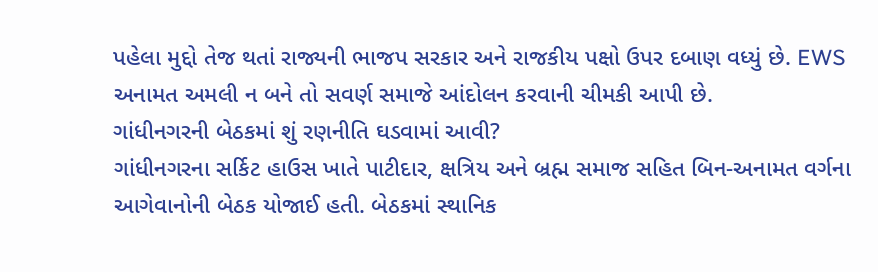પહેલા મુદ્દો તેજ થતાં રાજ્યની ભાજપ સરકાર અને રાજકીય પક્ષો ઉપર દબાણ વધ્યું છે. EWS અનામત અમલી ન બને તો સવર્ણ સમાજે આંદોલન કરવાની ચીમકી આપી છે.
ગાંધીનગરની બેઠકમાં શું રણનીતિ ઘડવામાં આવી?
ગાંધીનગરના સર્કિટ હાઉસ ખાતે પાટીદાર, ક્ષત્રિય અને બ્રહ્મ સમાજ સહિત બિન-અનામત વર્ગના આગેવાનોની બેઠક યોજાઈ હતી. બેઠકમાં સ્થાનિક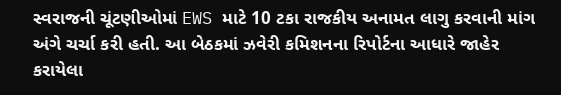સ્વરાજની ચૂંટણીઓમાં EWS માટે 10 ટકા રાજકીય અનામત લાગુ કરવાની માંગ અંગે ચર્ચા કરી હતી. આ બેઠકમાં ઝવેરી કમિશનના રિપોર્ટના આધારે જાહેર કરાયેલા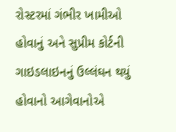રોસ્ટરમાં ગંભીર ખામીઓ હોવાનું અને સુપ્રીમ કોર્ટની ગાઇડલાઇનનું ઉલ્લંઘન થયું હોવાનો આગેવાનોએ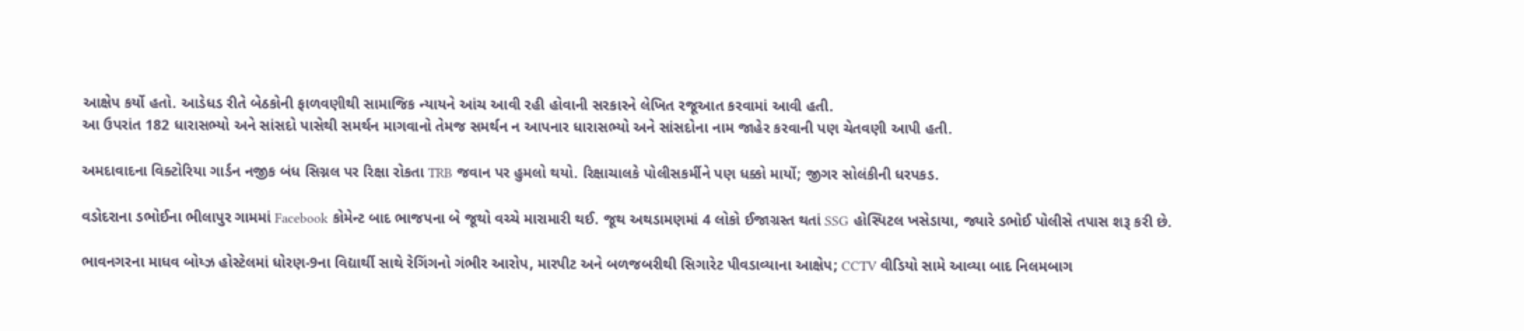આક્ષેપ કર્યો હતો. આડેધડ રીતે બેઠકોની ફાળવણીથી સામાજિક ન્યાયને આંચ આવી રહી હોવાની સરકારને લેખિત રજૂઆત કરવામાં આવી હતી.
આ ઉપરાંત 182 ધારાસભ્યો અને સાંસદો પાસેથી સમર્થન માગવાનો તેમજ સમર્થન ન આપનાર ધારાસભ્યો અને સાંસદોના નામ જાહેર કરવાની પણ ચેતવણી આપી હતી.

અમદાવાદના વિક્ટોરિયા ગાર્ડન નજીક બંધ સિગ્નલ પર રિક્ષા રોકતા TRB જવાન પર હુમલો થયો. રિક્ષાચાલકે પોલીસકર્મીને પણ ધક્કો માર્યો; જીગર સોલંકીની ધરપકડ.

વડોદરાના ડભોઈના ભીલાપુર ગામમાં Facebook કોમેન્ટ બાદ ભાજપના બે જૂથો વચ્ચે મારામારી થઈ. જૂથ અથડામણમાં 4 લોકો ઈજાગ્રસ્ત થતાં SSG હોસ્પિટલ ખસેડાયા, જ્યારે ડભોઈ પોલીસે તપાસ શરૂ કરી છે.

ભાવનગરના માધવ બોય્ઝ હોસ્ટેલમાં ધોરણ-9ના વિદ્યાર્થી સાથે રેગિંગનો ગંભીર આરોપ, મારપીટ અને બળજબરીથી સિગારેટ પીવડાવ્યાના આક્ષેપ; CCTV વીડિયો સામે આવ્યા બાદ નિલમબાગ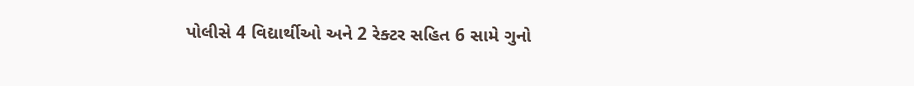પોલીસે 4 વિદ્યાર્થીઓ અને 2 રેક્ટર સહિત 6 સામે ગુનો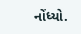નોંધ્યો.